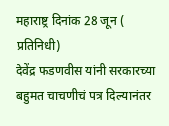महाराष्ट्र दिनांक 28 जून ( प्रतिनिधी)
देवेंद्र फडणवीस यांनी सरकारच्या बहुमत चाचणीचं पत्र दिल्यानंतर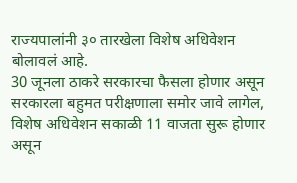राज्यपालांनी ३० तारखेला विशेष अधिवेशन बोलावलं आहे.
30 जूनला ठाकरे सरकारचा फैसला होणार असून सरकारला बहुमत परीक्षणाला समोर जावे लागेल, विशेष अधिवेशन सकाळी 11 वाजता सुरू होणार असून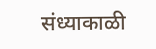संध्याकाळी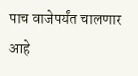पाच वाजेपर्यंत चालणार आहे